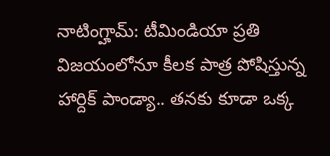నాటింగ్హామ్: టీమిండియా ప్రతి విజయంలోనూ కీలక పాత్ర పోషిస్తున్న హార్దిక్ పాండ్యా.. తనకు కూడా ఒక్క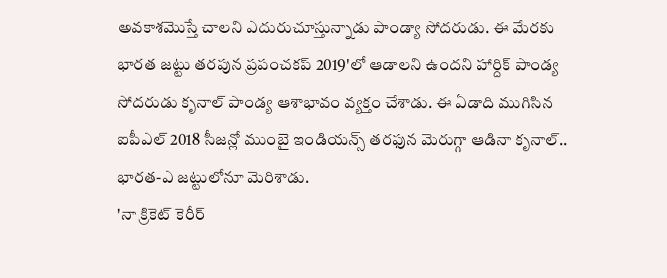అవకాశమొస్తే చాలని ఎదురుచూస్తున్నాడు పాండ్యా సోదరుడు. ఈ మేరకు భారత జట్టు తరపున ప్రపంచకప్ 2019'లో ఆడాలని ఉందని హార్దిక్ పాండ్య సోదరుడు కృనాల్ పాండ్య ఆశాభావం వ్యక్తం చేశాడు. ఈ ఏడాది ముగిసిన ఐపీఎల్ 2018 సీజన్లో ముంబై ఇండియన్స్ తరఫున మెరుగ్గా ఆడినా కృనాల్.. భారత-ఎ జట్టులోనూ మెరిశాడు.
'నా క్రికెట్ కెరీర్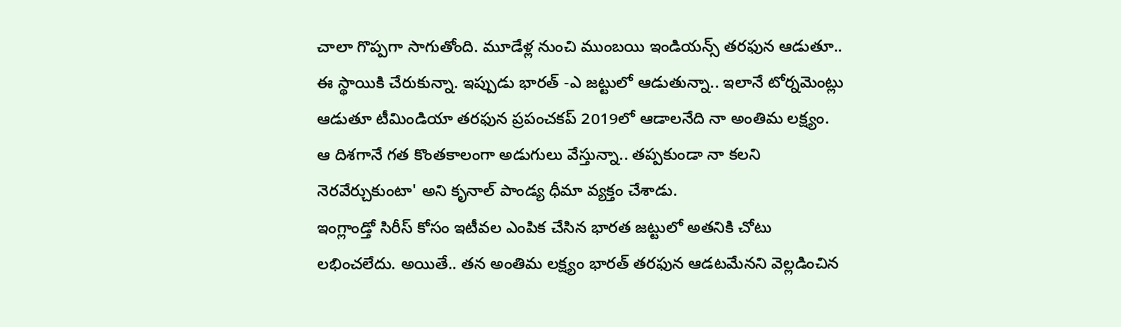చాలా గొప్పగా సాగుతోంది. మూడేళ్ల నుంచి ముంబయి ఇండియన్స్ తరఫున ఆడుతూ.. ఈ స్థాయికి చేరుకున్నా. ఇప్పుడు భారత్ -ఎ జట్టులో ఆడుతున్నా.. ఇలానే టోర్నమెంట్లు ఆడుతూ టీమిండియా తరఫున ప్రపంచకప్ 2019లో ఆడాలనేది నా అంతిమ లక్ష్యం. ఆ దిశగానే గత కొంతకాలంగా అడుగులు వేస్తున్నా.. తప్పకుండా నా కలని నెరవేర్చుకుంటా' అని కృనాల్ పాండ్య ధీమా వ్యక్తం చేశాడు.
ఇంగ్లాండ్తో సిరీస్ కోసం ఇటీవల ఎంపిక చేసిన భారత జట్టులో అతనికి చోటు లభించలేదు. అయితే.. తన అంతిమ లక్ష్యం భారత్ తరఫున ఆడటమేనని వెల్లడించిన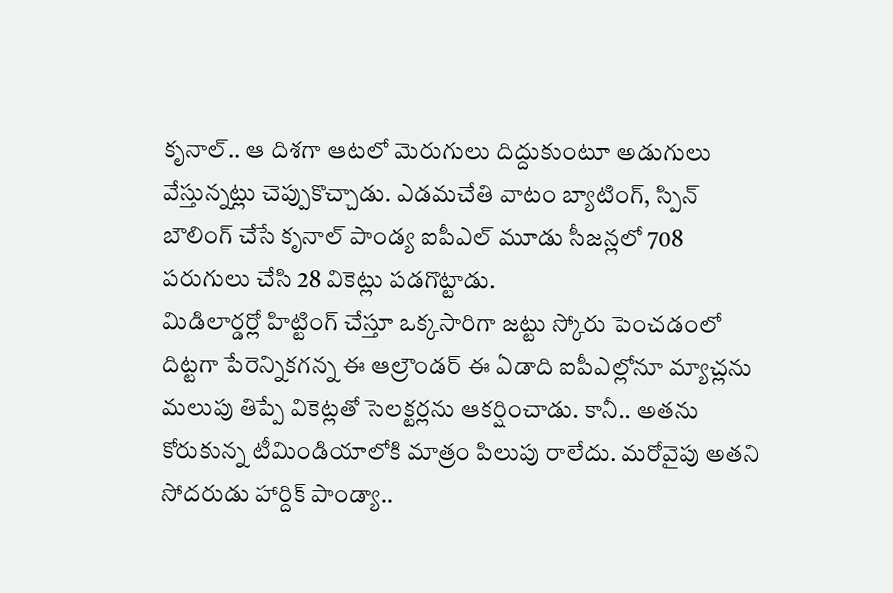కృనాల్.. ఆ దిశగా ఆటలో మెరుగులు దిద్దుకుంటూ అడుగులు వేస్తున్నట్లు చెప్పుకొచ్చాడు. ఎడమచేతి వాటం బ్యాటింగ్, స్పిన్ బౌలింగ్ చేసే కృనాల్ పాండ్య ఐపీఎల్ మూడు సీజన్లలో 708 పరుగులు చేసి 28 వికెట్లు పడగొట్టాడు.
మిడిలార్డర్లో హిట్టింగ్ చేస్తూ ఒక్కసారిగా జట్టు స్కోరు పెంచడంలో దిట్టగా పేరెన్నికగన్న ఈ ఆల్రౌండర్ ఈ ఏడాది ఐపీఎల్లోనూ మ్యాచ్లను మలుపు తిప్పే వికెట్లతో సెలక్టర్లను ఆకర్షించాడు. కానీ.. అతను కోరుకున్న టీమిండియాలోకి మాత్రం పిలుపు రాలేదు. మరోవైపు అతని సోదరుడు హార్దిక్ పాండ్యా..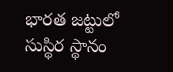భారత జట్టులో సుస్థిర స్థానం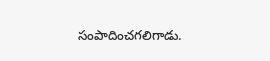సంపాదించగలిగాడు.